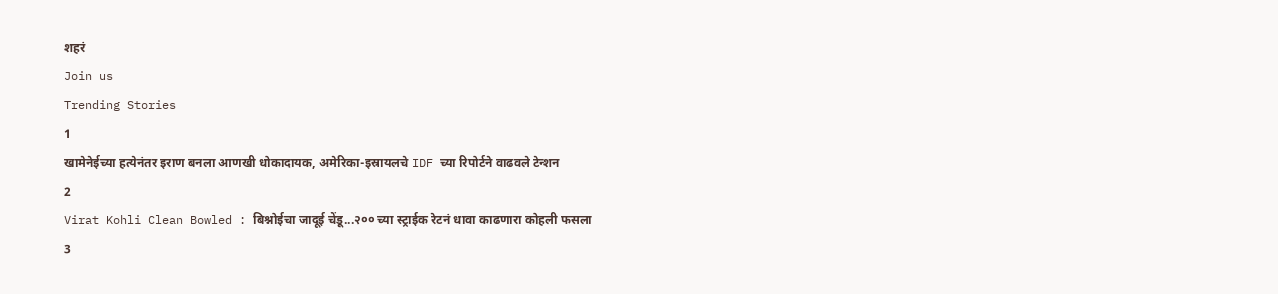शहरं
Join us
Trending Stories
1
खामेनेईच्या हत्येनंतर इराण बनला आणखी धोकादायक, अमेरिका-इस्रायलचे IDF च्या रिपोर्टने वाढवले टेन्शन
2
Virat Kohli Clean Bowled : बिश्नोईचा जादूई चेंडू...२०० च्या स्ट्राईक रेटनं धावा काढणारा कोहली फसला
3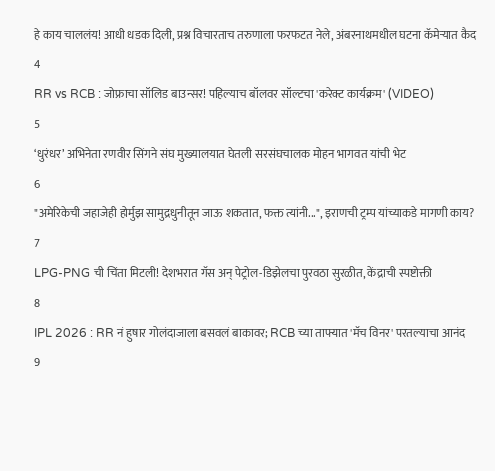हे काय चाललंय! आधी धडक दिली, प्रश्न विचारताच तरुणाला फरफटत नेले, अंबरनाथमधील घटना कॅमेऱ्यात कैद
4
RR vs RCB : जोफ्राचा सॉलिड बाउन्सर! पहिल्याच बॉलवर सॉल्टचा 'करेक्ट कार्यक्रम' (VIDEO)
5
‘धुरंधर’ अभिनेता रणवीर सिंगने संघ मुख्यालयात घेतली सरसंघचालक मोहन भागवत यांची भेट
6
"अमेरिकेची जहाजेही होर्मुझ सामुद्रधुनीतून जाऊ शकतात, फक्त त्यांनी...", इराणची ट्रम्प यांच्याकडे मागणी काय?
7
LPG-PNG ची चिंता मिटली! देशभरात गॅस अन् पेट्रोल-डिझेलचा पुरवठा सुरळीत, केंद्राची स्पष्टोक्ती
8
IPL 2026 : RR नं हुषार गोलंदाजाला बसवलं बाकावर; RCB च्या ताफ्यात 'मॅच विनर' परतल्याचा आनंद
9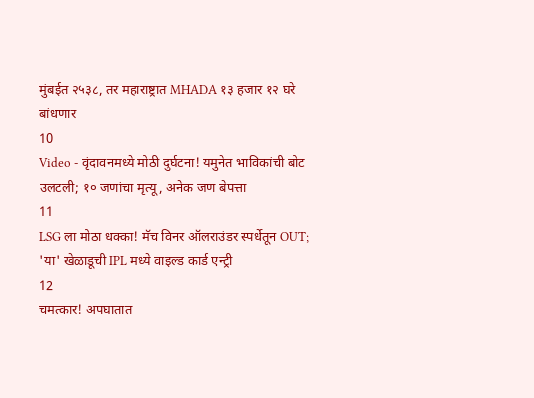मुंबईत २५३८, तर महाराष्ट्रात MHADA १३ हजार १२ घरे बांधणार
10
Video - वृंदावनमध्ये मोठी दुर्घटना! यमुनेत भाविकांची बोट उलटली; १० जणांचा मृत्यू, अनेक जण बेपत्ता
11
LSG ला मोठा धक्का! मॅच विनर ऑलराउंडर स्पर्धेतून OUT; 'या' खेळाडूची IPL मध्ये वाइल्ड कार्ड एन्ट्री
12
चमत्कार! अपघातात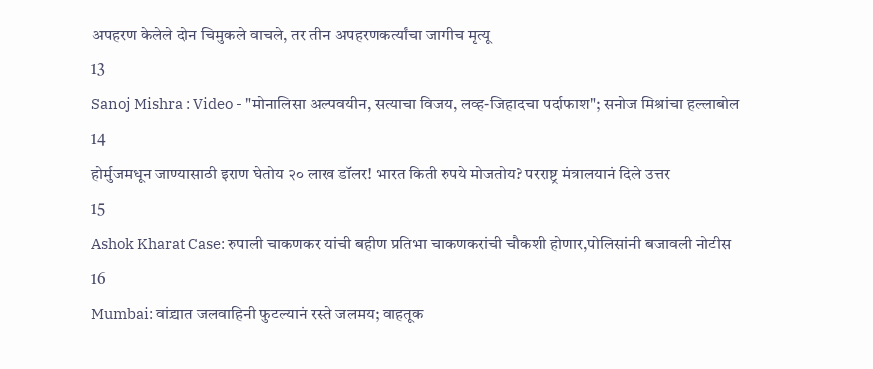अपहरण केलेले दोन चिमुकले वाचले, तर तीन अपहरणकर्त्यांचा जागीच मृत्यू
13
Sanoj Mishra : Video - "मोनालिसा अल्पवयीन, सत्याचा विजय, लव्ह-जिहादचा पर्दाफाश"; सनोज मिश्रांचा हल्लाबोल
14
होर्मुजमधून जाण्यासाठी इराण घेतोय २० लाख डॉलर! भारत किती रुपये मोजतोय? परराष्ट्र मंत्रालयानं दिले उत्तर
15
Ashok Kharat Case: रुपाली चाकणकर यांची बहीण प्रतिभा चाकणकरांची चौकशी होणार,पोलिसांनी बजावली नोटीस
16
Mumbai: वांद्र्यात जलवाहिनी फुटल्यानं रस्ते जलमय; वाहतूक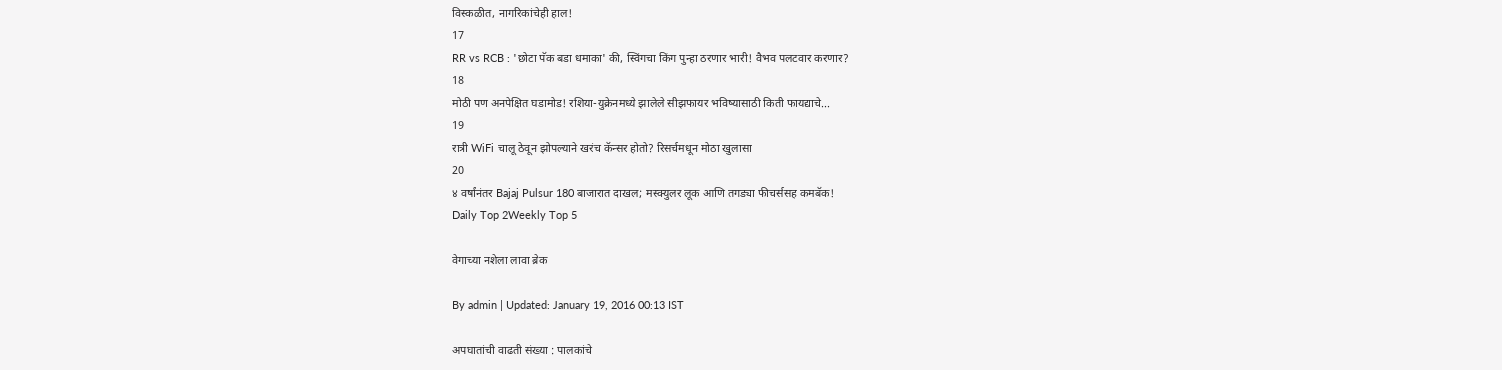विस्कळीत, नागरिकांचेही हाल!
17
RR vs RCB : 'छोटा पॅक बडा धमाका' की, स्विंगचा किंग पुन्हा ठरणार भारी! वैभव पलटवार करणार?
18
मोठी पण अनपेक्षित घडामोड! रशिया-युक्रेनमध्ये झालेले सीझफायर भविष्यासाठी किती फायद्याचे...
19
रात्री WiFi चालू ठेवून झोपल्याने खरंच कॅन्सर होतो? रिसर्चमधून मोठा खुलासा
20
४ वर्षांनंतर Bajaj Pulsur 180 बाजारात दाखल; मस्क्युलर लूक आणि तगड्या फीचर्ससह कमबॅक!
Daily Top 2Weekly Top 5

वेगाच्या नशेला लावा ब्रेक

By admin | Updated: January 19, 2016 00:13 IST

अपघातांची वाढती संख्या : पालकांचे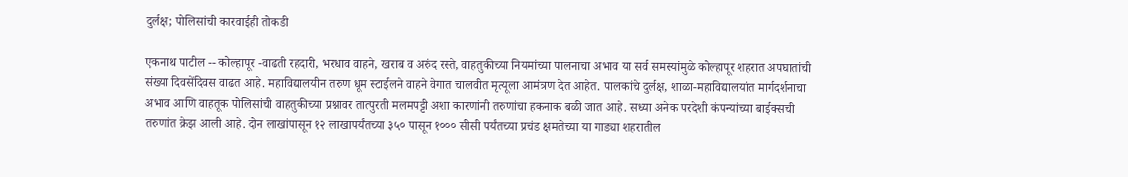दुर्लक्ष; पोलिसांची कारवाईही तोकडी

एकनाथ पाटील -- कोल्हापूर -वाढती रहदारी, भरधाव वाहने, खराब व अरुंद रस्ते, वाहतुकीच्या नियमांच्या पालनाचा अभाव या सर्व समस्यांमुळे कोल्हापूर शहरात अपघातांची संख्या दिवसेंदिवस वाढत आहे. महाविद्यालयीन तरुण धूम स्टाईलने वाहने वेगात चालवीत मृत्यूला आमंत्रण देत आहेत. पालकांचे दुर्लक्ष, शाळा-महाविद्यालयांत मार्गदर्शनाचा अभाव आणि वाहतूक पोलिसांची वाहतुकीच्या प्रश्नावर तात्पुरती मलमपट्टी अशा कारणांनी तरुणांचा हकनाक बळी जात आहे. सध्या अनेक परदेशी कंपन्यांच्या बाईक्सची तरुणांत क्रेझ आली आहे. दोन लाखांपासून १२ लाखापर्यंतच्या ३५० पासून १००० सीसी पर्यंतच्या प्रचंड क्षमतेच्या या गाड्या शहरातील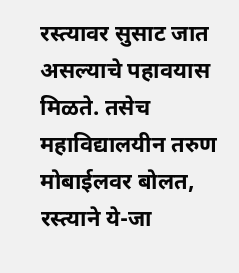रस्त्यावर सुसाट जात असल्याचे पहावयास मिळते. तसेच महाविद्यालयीन तरुण मोबाईलवर बोलत, रस्त्याने ये-जा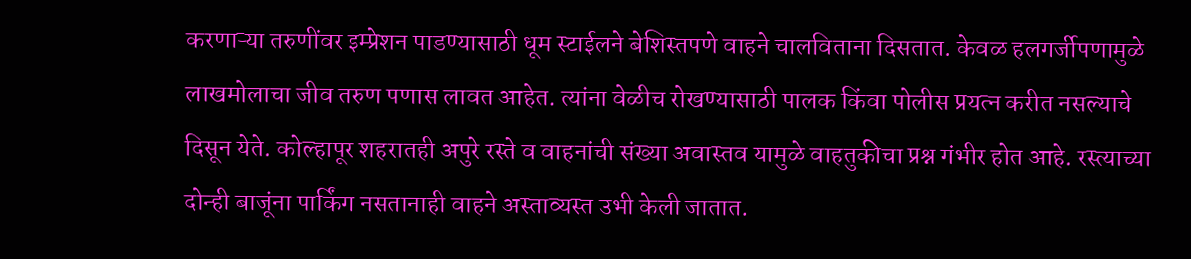करणाऱ्या तरुणींवर इम्प्रेशन पाडण्यासाठी धूम स्टाईलने बेशिस्तपणे वाहने चालविताना दिसतात. केवळ हलगर्जीपणामुळे लाखमोलाचा जीव तरुण पणास लावत आहेत. त्यांना वेळीच रोखण्यासाठी पालक किंवा पोलीस प्रयत्न करीत नसल्याचे दिसून येते. कोल्हापूर शहरातही अपुरे रस्ते व वाहनांची संख्या अवास्तव यामुळे वाहतुकीचा प्रश्न गंभीर होत आहे. रस्त्याच्या दोन्ही बाजूंना पार्किंग नसतानाही वाहने अस्ताव्यस्त उभी केली जातात.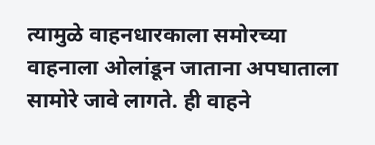त्यामुळे वाहनधारकाला समोरच्या वाहनाला ओलांडून जाताना अपघाताला सामोरे जावे लागते. ही वाहने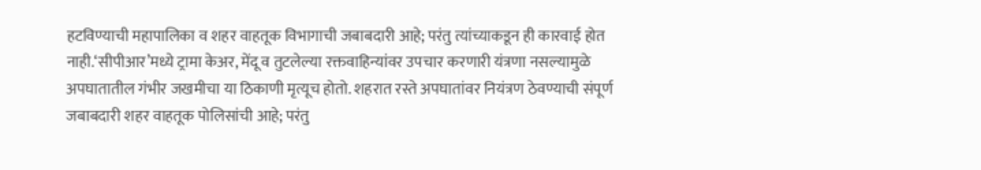हटविण्याची महापालिका व शहर वाहतूक विभागाची जबाबदारी आहे; परंतु त्यांच्याकडून ही कारवाई होत नाही.‘सीपीआर’मध्ये ट्रामा केअर, मेंदू व तुटलेल्या रक्तवाहिन्यांवर उपचार करणारी यंत्रणा नसल्यामुळे अपघातातील गंभीर जखमीचा या ठिकाणी मृत्यूच होतो. शहरात रस्ते अपघातांवर नियंत्रण ठेवण्याची संपूर्ण जबाबदारी शहर वाहतूक पोलिसांची आहे; परंतु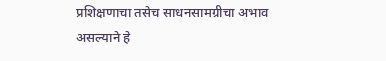प्रशिक्षणाचा तसेच साधनसामग्रीचा अभाव असल्याने हे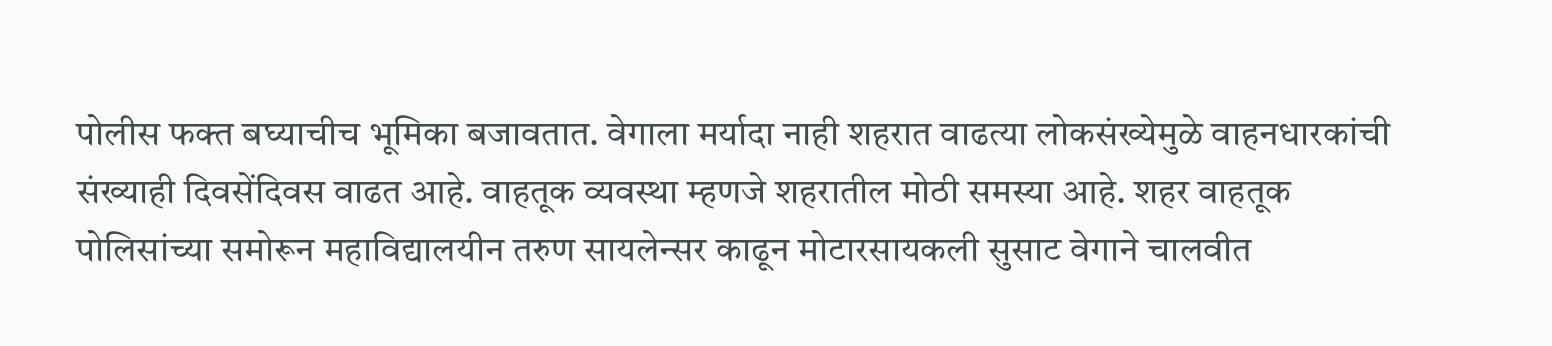पोलीस फक्त बघ्याचीच भूमिका बजावतात. वेगाला मर्यादा नाही शहरात वाढत्या लोकसंख्येमुळे वाहनधारकांची संख्याही दिवसेंदिवस वाढत आहे. वाहतूक व्यवस्था म्हणजे शहरातील मोठी समस्या आहे. शहर वाहतूक पोलिसांच्या समोरून महाविद्यालयीन तरुण सायलेन्सर काढून मोटारसायकली सुसाट वेगाने चालवीत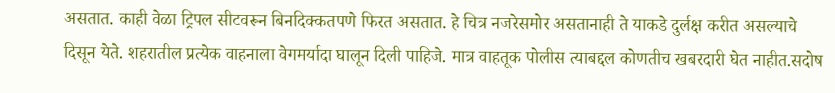असतात. काही वेळा ट्रिपल सीटवरून बिनदिक्कतपणे फिरत असतात. हे चित्र नजरेसमोर असतानाही ते याकडे दुर्लक्ष करीत असल्याचे दिसून येते. शहरातील प्रत्येक वाहनाला वेगमर्यादा घालून दिली पाहिजे. मात्र वाहतूक पोलीस त्याबद्दल कोणतीच खबरदारी घेत नाहीत.सदोष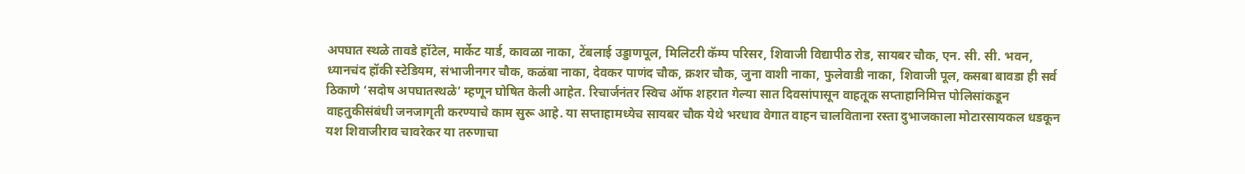अपघात स्थळे तावडे हॉटेल, मार्केट यार्ड, कावळा नाका, टेंबलाई उड्डाणपूल, मिलिटरी कॅम्प परिसर, शिवाजी विद्यापीठ रोड, सायबर चौक, एन. सी. सी. भवन, ध्यानचंद हॉकी स्टेडियम, संभाजीनगर चौक, कळंबा नाका, देवकर पाणंद चौक, क्रशर चौक, जुना वाशी नाका, फुलेवाडी नाका, शिवाजी पूल, कसबा बावडा ही सर्व ठिकाणे ‘सदोष अपघातस्थळे’ म्हणून घोषित केली आहेत. रिचार्जनंतर स्विच ऑफ शहरात गेल्या सात दिवसांपासून वाहतूक सप्ताहानिमित्त पोलिसांकडून वाहतुकीसंबंधी जनजागृती करण्याचे काम सुरू आहे. या सप्ताहामध्येच सायबर चौक येथे भरधाव वेगात वाहन चालविताना रस्ता दुभाजकाला मोटारसायकल धडकून यश शिवाजीराव चावरेकर या तरुणाचा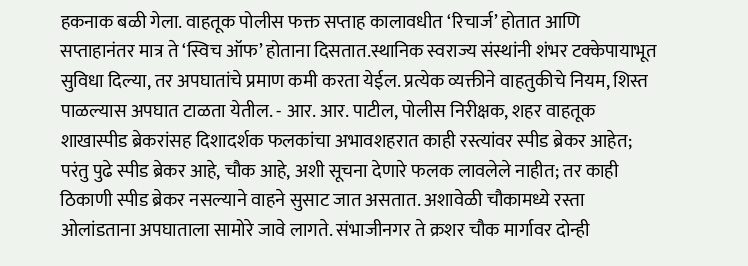हकनाक बळी गेला. वाहतूक पोलीस फक्त सप्ताह कालावधीत ‘रिचार्ज’ होतात आणि सप्ताहानंतर मात्र ते ‘स्विच ऑफ’ होताना दिसतात.स्थानिक स्वराज्य संस्थांनी शंभर टक्केपायाभूत सुविधा दिल्या, तर अपघातांचे प्रमाण कमी करता येईल. प्रत्येक व्यक्तीने वाहतुकीचे नियम, शिस्त पाळल्यास अपघात टाळता येतील. - आर. आर. पाटील, पोलीस निरीक्षक, शहर वाहतूक शाखास्पीड ब्रेकरांसह दिशादर्शक फलकांचा अभावशहरात काही रस्त्यांवर स्पीड ब्रेकर आहेत; परंतु पुढे स्पीड ब्रेकर आहे, चौक आहे, अशी सूचना देणारे फलक लावलेले नाहीत; तर काही ठिकाणी स्पीड ब्रेकर नसल्याने वाहने सुसाट जात असतात. अशावेळी चौकामध्ये रस्ता ओलांडताना अपघाताला सामोरे जावे लागते. संभाजीनगर ते क्रशर चौक मार्गावर दोन्ही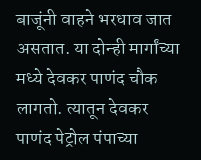बाजूंनी वाहने भरधाव जात असतात. या दोन्ही मार्गांच्या मध्ये देवकर पाणंद चौक लागतो. त्यातून देवकर पाणंद पेट्रोल पंपाच्या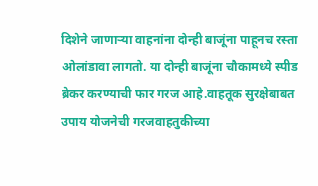दिशेने जाणाऱ्या वाहनांना दोन्ही बाजूंना पाहूनच रस्ता ओलांडावा लागतो. या दोन्ही बाजूंना चौकामध्ये स्पीड ब्रेकर करण्याची फार गरज आहे.वाहतूक सुरक्षेबाबत उपाय योजनेची गरजवाहतुकीच्या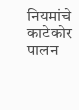नियमांचे काटेकोर पालन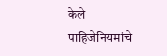केले पाहिजेनियमांचे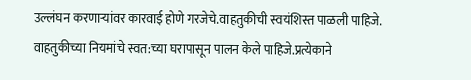उल्लंघन करणाऱ्यांवर कारवाई होणे गरजेचे.वाहतुकीची स्वयंशिस्त पाळली पाहिजे. वाहतुकीच्या नियमांचे स्वत:च्या घरापासून पालन केले पाहिजे.प्रत्येकाने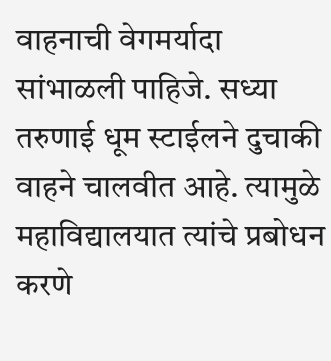वाहनाची वेगमर्यादा सांभाळली पाहिजे. सध्या तरुणाई धूम स्टाईलने दुचाकी वाहने चालवीत आहे. त्यामुळे महाविद्यालयात त्यांचे प्रबोधन करणे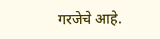गरजेचे आहे.